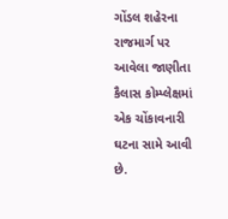ગોંડલ શહેરના રાજમાર્ગ પર આવેલા જાણીતા કૈલાસ કોમ્પ્લેક્ષમાં એક ચોંકાવનારી ઘટના સામે આવી છે.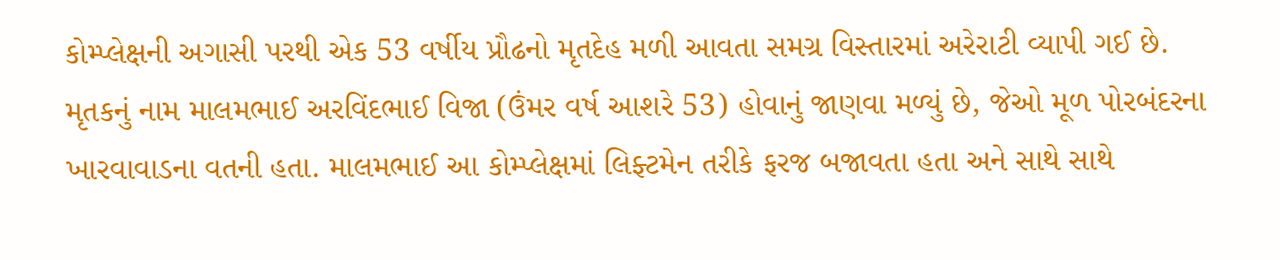કોમ્પ્લેક્ષની અગાસી પરથી એક 53 વર્ષીય પ્રૌઢનો મૃતદેહ મળી આવતા સમગ્ર વિસ્તારમાં અરેરાટી વ્યાપી ગઈ છે.
મૃતકનું નામ માલમભાઈ અરવિંદભાઈ વિજા (ઉંમર વર્ષ આશરે 53) હોવાનું જાણવા મળ્યું છે, જેઓ મૂળ પોરબંદરના ખારવાવાડના વતની હતા. માલમભાઈ આ કોમ્પ્લેક્ષમાં લિફ્ટમેન તરીકે ફરજ બજાવતા હતા અને સાથે સાથે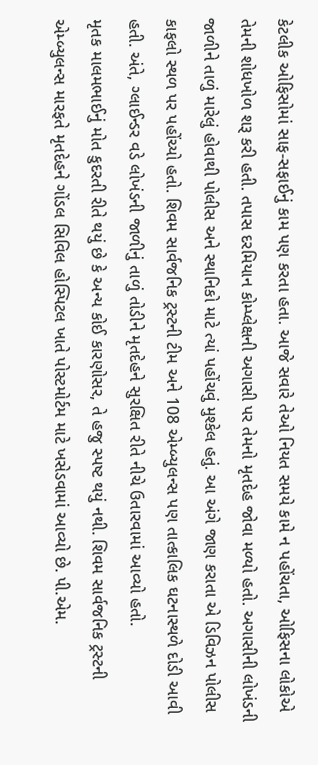કેટલીક ઓફિસોમાં સાફ-સફાઈનું કામ પણ કરતા હતા. આજે સવારે તેઓ નિયત સમયે કામે ન પહોંચતા, ઓફિસના લોકોએ તેમની શોધખોળ શરૂ કરી હતી. તપાસ દરમિયાન કોમ્પ્લેક્ષની અગાસી પર તેમનો મૃતદેહ જોવા મળ્યો હતો. અગાસીની લોખંડની જાળીને તાળું મારેલું હોવાથી પોલીસ અને સ્થાનિકો માટે ત્યાં પહોંચવું મુશ્કેલ હતું. આ અંગે જાણ કરાતા એ ડિવિઝન પોલીસ કાફલો સ્થળ પર પહોંચ્યો હતો. શિવમ સાર્વજનિક ટ્રસ્ટની ટીમ અને 108 એમ્બ્યુલન્સ પણ તાત્કાલિક ઘટનાસ્થળે દોડી આવી હતી. અંતે, ગ્લાઈન્ડર વડે લોખંડની જાળીનું તાળું તોડીને મૃતદેહને સુરક્ષિત રીતે નીચે ઉતારવામાં આવ્યો હતો.
મૃતક માલમભાઈનું મોત કુદરતી રીતે થયું છે કે અન્ય કોઈ કારણોસર, તે હજુ સ્પષ્ટ થયું નથી. શિવમ સાર્વજનિક ટ્રસ્ટની એમ્બ્યુલન્સ મારફતે મૃતદેહને ગોંડલ સિવિલ હોસ્પિટલ ખાતે પોસ્ટમોર્ટમ માટે ખસેડવામાં આવ્યો છે. પી.એમ.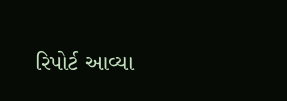રિપોર્ટ આવ્યા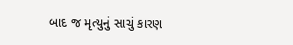બાદ જ મૃત્યુનું સાચું કારણ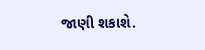જાણી શકાશે.